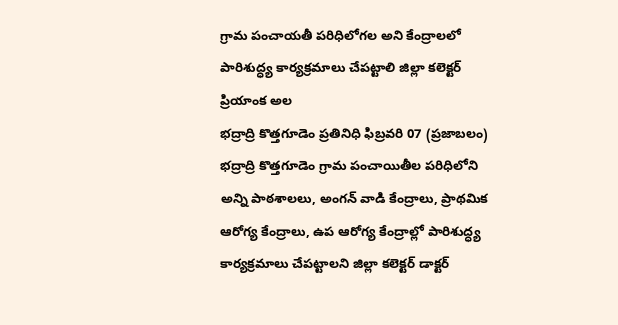గ్రామ పంచాయతీ పరిధిలోగల అని కేంద్రాలలో పారిశుద్ధ్య కార్యక్రమాలు చేపట్టాలి జిల్లా కలెక్టర్ ప్రియాంక అల
భద్రాద్రి కొత్తగూడెం ప్రతినిధి ఫిబ్రవరి 07 (ప్రజాబలం) భద్రాద్రి కొత్తగూడెం గ్రామ పంచాయితీల పరిధిలోని అన్ని పాఠశాలలు, అంగన్ వాడి కేంద్రాలు, ప్రాథమిక ఆరోగ్య కేంద్రాలు, ఉప ఆరోగ్య కేంద్రాల్లో పారిశుద్ధ్య కార్యక్రమాలు చేపట్టాలని జిల్లా కలెక్టర్ డాక్టర్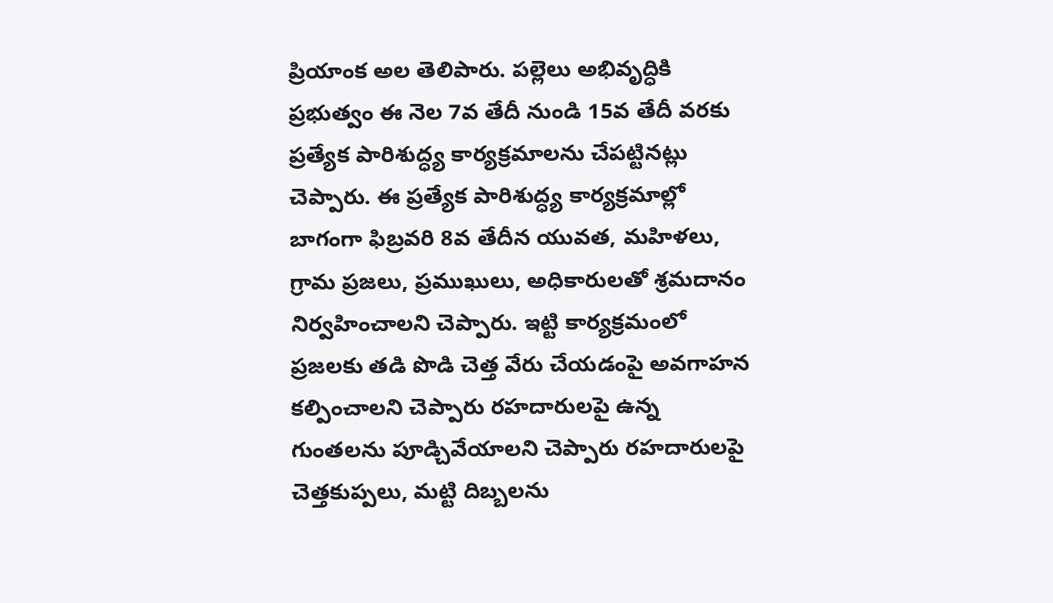ప్రియాంక అల తెలిపారు. పల్లెలు అభివృద్ధికి ప్రభుత్వం ఈ నెల 7వ తేదీ నుండి 15వ తేదీ వరకు ప్రత్యేక పారిశుద్ధ్య కార్యక్రమాలను చేపట్టినట్లు చెప్పారు. ఈ ప్రత్యేక పారిశుద్ధ్య కార్యక్రమాల్లో బాగంగా ఫిబ్రవరి 8వ తేదీన యువత, మహిళలు, గ్రామ ప్రజలు, ప్రముఖులు, అధికారులతో శ్రమదానం నిర్వహించాలని చెప్పారు. ఇట్టి కార్యక్రమంలో ప్రజలకు తడి పొడి చెత్త వేరు చేయడంపై అవగాహన కల్పించాలని చెప్పారు రహదారులపై ఉన్న గుంతలను పూడ్చివేయాలని చెప్పారు రహదారులపై చెత్తకుప్పలు, మట్టి దిబ్బలను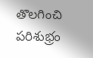తొలగించి పరిశుభ్రం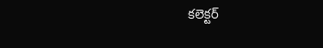కలెక్టర్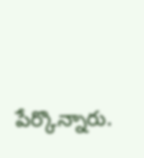పేర్కొన్నారు.